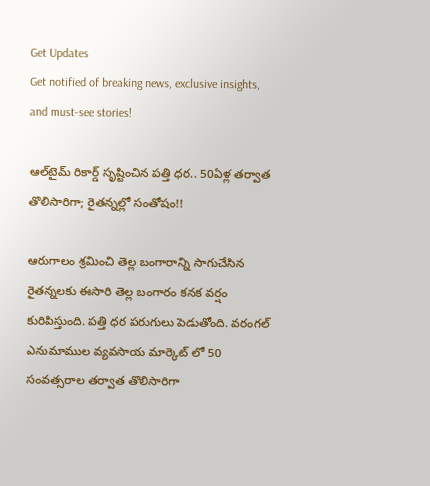Get Updates
Get notified of breaking news, exclusive insights, and must-see stories!

ఆల్‌టైమ్‌ రికార్డ్ సృష్టించిన పత్తి ధర‌.. 50ఏళ్ల తర్వాత తొలిసారిగా; రైతన్నల్లో సంతోషం!!

ఆరుగాలం శ్రమించి తెల్ల బంగారాన్ని సాగుచేసిన రైతన్నలకు ఈసారి తెల్ల బంగారం కనక వర్షం కురిపిస్తుంది. పత్తి ధర పరుగులు పెడుతోంది. వరంగల్ ఎనుమాముల వ్యవసాయ మార్కెట్ లో 50 సంవత్సరాల తర్వాత తొలిసారిగా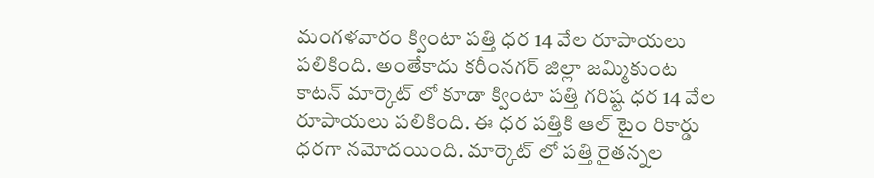మంగళవారం క్వింటా పత్తి ధర 14 వేల రూపాయలు పలికింది. అంతేకాదు కరీంనగర్ జిల్లా జమ్మికుంట కాటన్ మార్కెట్ లో కూడా క్వింటా పత్తి గరిష్ట ధర 14 వేల రూపాయలు పలికింది. ఈ ధర పత్తికి ఆల్ టైం రికార్డు ధరగా నమోదయింది. మార్కెట్ లో పత్తి రైతన్నల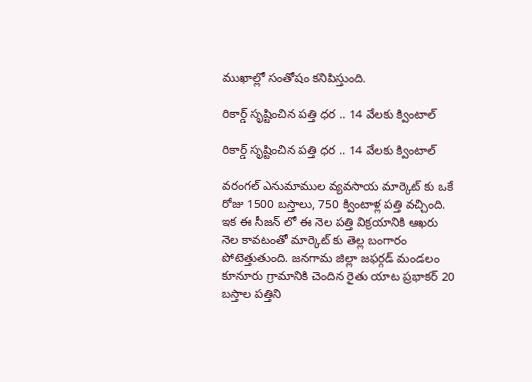ముఖాల్లో సంతోషం కనిపిస్తుంది.

రికార్డ్ సృష్టించిన పత్తి ధర .. 14 వేలకు క్వింటాల్

రికార్డ్ సృష్టించిన పత్తి ధర .. 14 వేలకు క్వింటాల్

వరంగల్ ఎనుమాముల వ్యవసాయ మార్కెట్ కు ఒకే రోజు 1500 బస్తాలు, 750 క్వింటాళ్ల పత్తి వచ్చింది. ఇక ఈ సీజన్ లో ఈ నెల పత్తి విక్రయానికి ఆఖరు నెల కావటంతో మార్కెట్ కు తెల్ల బంగారం పోటెత్తుతుంది. జనగామ జిల్లా జఫర్గడ్ మండలం కూనూరు గ్రామానికి చెందిన రైతు యాట ప్రభాకర్ 20 బస్తాల పత్తిని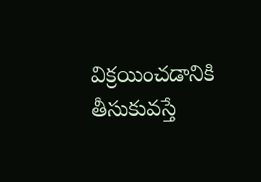విక్రయించడానికి తీసుకువస్తే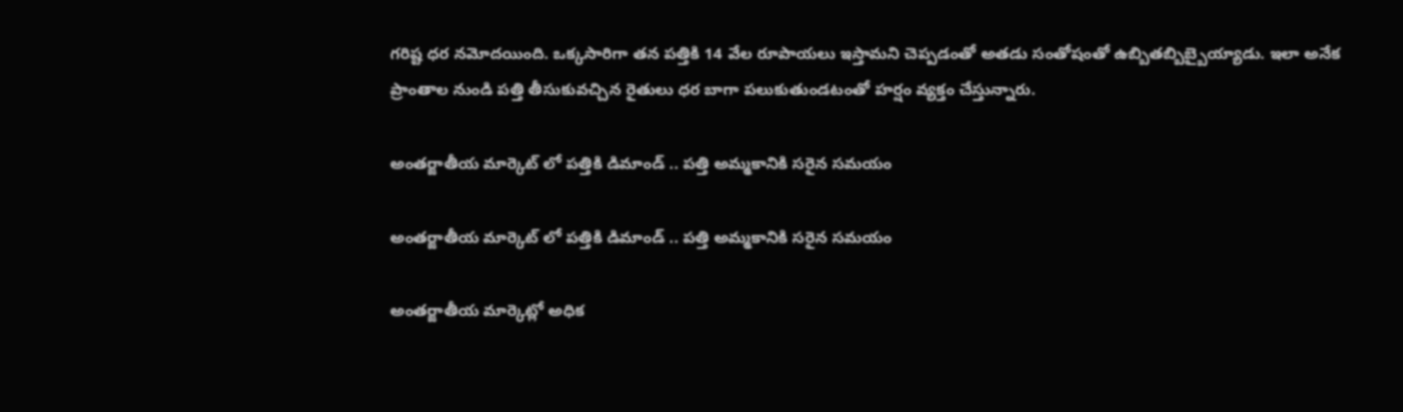గరిష్ట ధర నమోదయింది. ఒక్కసారిగా తన పత్తికి 14 వేల రూపాయలు ఇస్తామని చెప్పడంతో అతడు సంతోషంతో ఉబ్బితబ్బిబ్బైయ్యాడు. ఇలా అనేక ప్రాంతాల నుండి పత్తి తీసుకువచ్చిన రైతులు ధర బాగా పలుకుతుండటంతో హర్షం వ్యక్తం చేస్తున్నారు.

అంతర్జాతీయ మార్కెట్ లో పత్తికి డిమాండ్ .. పత్తి అమ్మకానికి సరైన సమయం

అంతర్జాతీయ మార్కెట్ లో పత్తికి డిమాండ్ .. పత్తి అమ్మకానికి సరైన సమయం

అంతర్జాతీయ మార్కెట్లో అధిక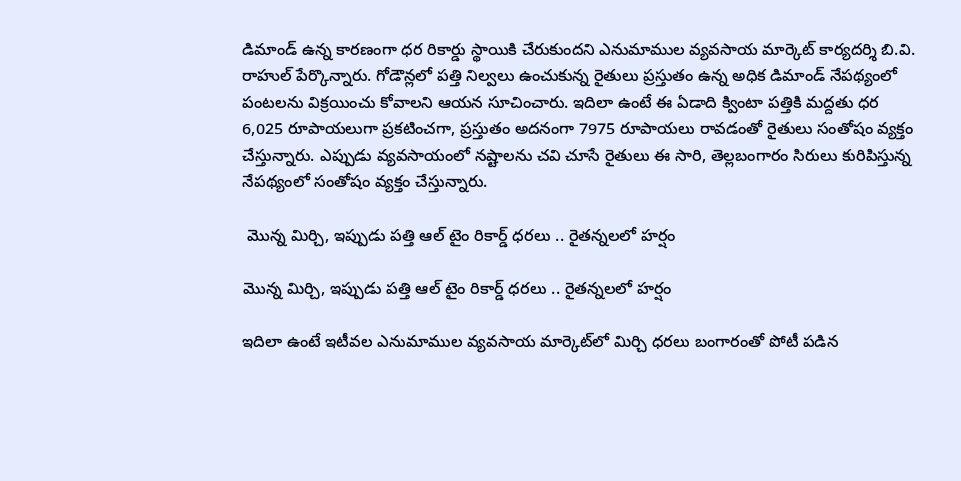డిమాండ్ ఉన్న కారణంగా ధర రికార్డు స్థాయికి చేరుకుందని ఎనుమాముల వ్యవసాయ మార్కెట్ కార్యదర్శి బి.వి. రాహుల్ పేర్కొన్నారు. గోడౌన్లలో పత్తి నిల్వలు ఉంచుకున్న రైతులు ప్రస్తుతం ఉన్న అధిక డిమాండ్ నేపథ్యంలో పంటలను విక్రయించు కోవాలని ఆయన సూచించారు. ఇదిలా ఉంటే ఈ ఏడాది క్వింటా పత్తికి మద్దతు ధర 6,025 రూపాయలుగా ప్రకటించగా, ప్రస్తుతం అదనంగా 7975 రూపాయలు రావడంతో రైతులు సంతోషం వ్యక్తం చేస్తున్నారు. ఎప్పుడు వ్యవసాయంలో నష్టాలను చవి చూసే రైతులు ఈ సారి, తెల్లబంగారం సిరులు కురిపిస్తున్న నేపథ్యంలో సంతోషం వ్యక్తం చేస్తున్నారు.

 మొన్న మిర్చి, ఇప్పుడు పత్తి ఆల్ టైం రికార్డ్ ధరలు .. రైతన్నలలో హర్షం

మొన్న మిర్చి, ఇప్పుడు పత్తి ఆల్ టైం రికార్డ్ ధరలు .. రైతన్నలలో హర్షం

ఇదిలా ఉంటే ఇటీవల ఎనుమాముల వ్యవసాయ మార్కెట్‌లో మిర్చి ధరలు బంగారంతో పోటీ పడిన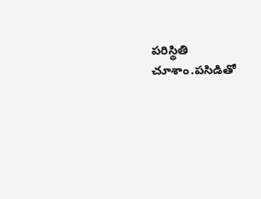పరిస్థితి చూశాం.పసిడితో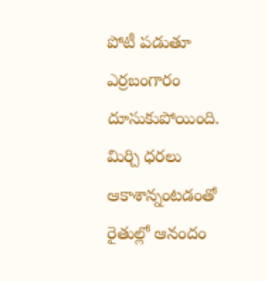పోటీ పడుతూ ఎర్రబంగారం దూసుకుపోయింది. మిర్చి ధరలు ఆకాశాన్నంటడంతో రైతుల్లో ఆనందం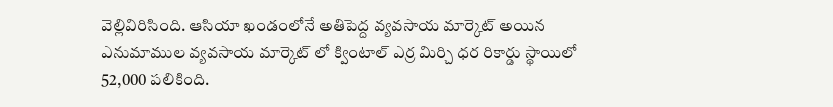వెల్లివిరిసింది. ఆసియా ఖండంలోనే అతిపెద్ద వ్యవసాయ మార్కెట్ అయిన ఎనుమాముల వ్యవసాయ మార్కెట్ లో క్వింటాల్ ఎర్ర మిర్చి ధర రికార్డు స్థాయిలో 52,000 పలికింది.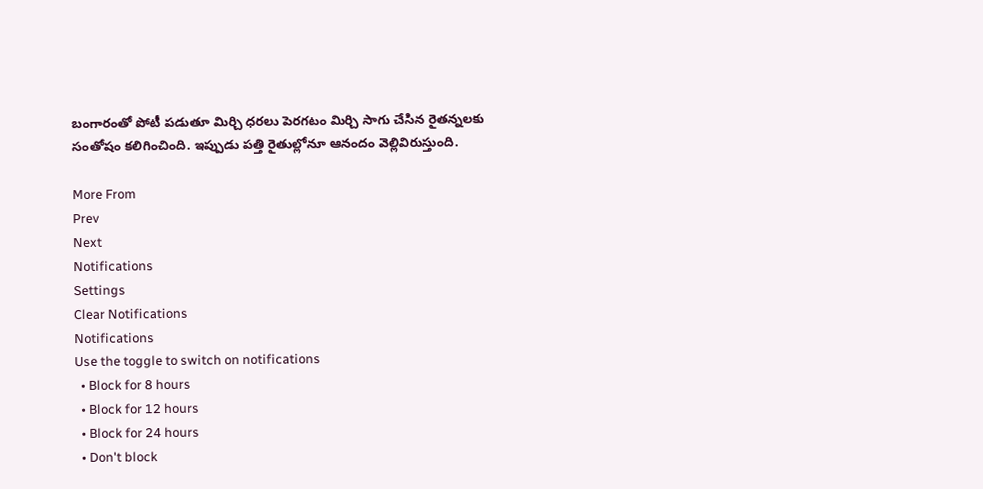బంగారంతో పోటీ పడుతూ మిర్చి ధరలు పెరగటం మిర్చి సాగు చేసిన రైతన్నలకు సంతోషం కలిగించింది. ఇప్పుడు పత్తి రైతుల్లోనూ ఆనందం వెల్లివిరుస్తుంది.

More From
Prev
Next
Notifications
Settings
Clear Notifications
Notifications
Use the toggle to switch on notifications
  • Block for 8 hours
  • Block for 12 hours
  • Block for 24 hours
  • Don't block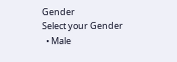Gender
Select your Gender
  • Male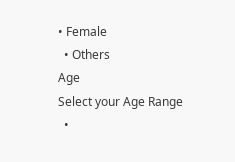• Female
  • Others
Age
Select your Age Range
  •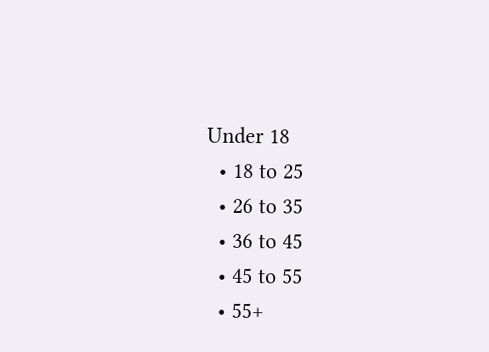Under 18
  • 18 to 25
  • 26 to 35
  • 36 to 45
  • 45 to 55
  • 55+